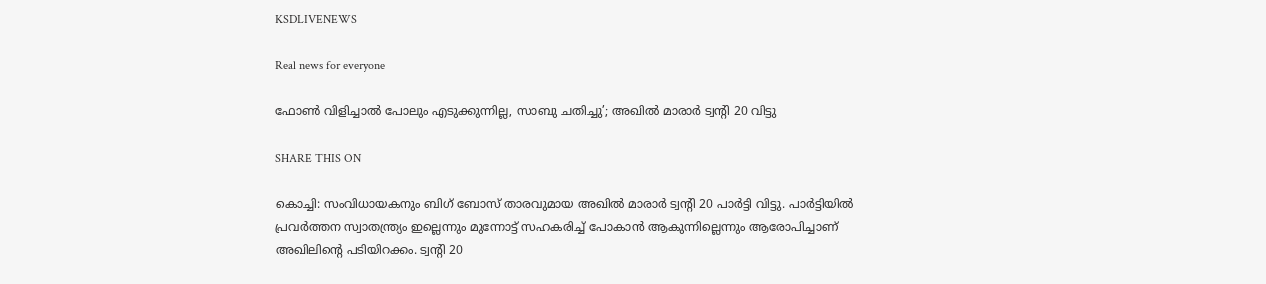KSDLIVENEWS

Real news for everyone

ഫോൺ വിളിച്ചാൽ പോലും എടുക്കുന്നില്ല, സാബു ചതിച്ചു’; അഖിൽ മാരാർ ട്വന്റി 20 വിട്ടു

SHARE THIS ON

കൊച്ചി: സംവിധായകനും ബിഗ് ബോസ് താരവുമായ അഖിൽ മാരാർ ട്വന്റി 20 പാര്‍ട്ടി വിട്ടു. പാർട്ടിയിൽ പ്രവർത്തന സ്വാതന്ത്ര്യം ഇല്ലെന്നും മുന്നോട്ട് സഹകരിച്ച് പോകാൻ ആകുന്നില്ലെന്നും ആരോപിച്ചാണ് അഖിലിന്റെ പടിയിറക്കം. ട്വന്റി 20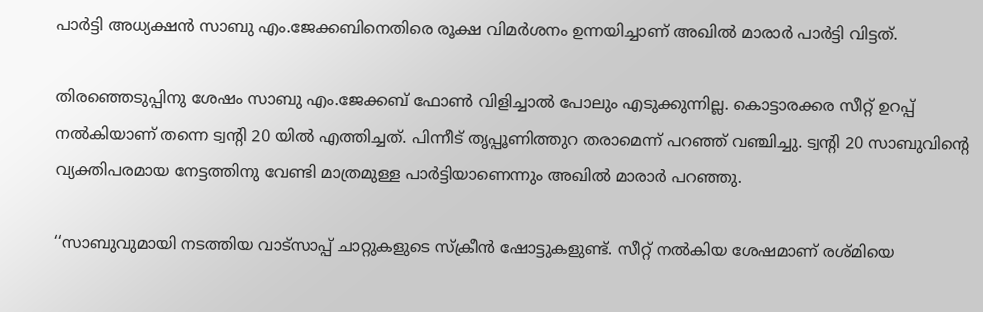പാർട്ടി അധ്യക്ഷൻ സാബു എം.ജേക്കബിനെതിരെ രൂക്ഷ വിമര്‍ശനം ഉന്നയിച്ചാണ് അഖിൽ മാരാർ പാർട്ടി വിട്ടത്.

തിരഞ്ഞെടുപ്പിനു ശേഷം സാബു എം.ജേക്കബ് ഫോൺ വിളിച്ചാൽ പോലും എടുക്കുന്നില്ല. കൊട്ടാരക്കര സീറ്റ്‌ ഉറപ്പ് നൽകിയാണ് തന്നെ ട്വന്റി 20 യിൽ എത്തിച്ചത്. പിന്നീട് തൃപ്പൂണിത്തുറ തരാമെന്ന് പറഞ്ഞ് വഞ്ചിച്ചു. ട്വന്റി 20 സാബുവിന്റെ വ്യക്തിപരമായ നേട്ടത്തിനു വേണ്ടി മാത്രമുള്ള പാർട്ടിയാണെന്നും അഖിൽ മാരാർ‌ പറഞ്ഞു.

‘‘സാബുവുമായി നടത്തിയ വാട്സാപ്പ് ചാറ്റുകളുടെ സ്ക്രീൻ ഷോട്ടുകളുണ്ട്. സീറ്റ് നൽകിയ ശേഷമാണ് രശ്മിയെ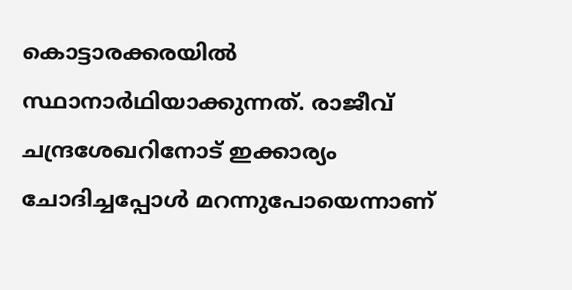കൊട്ടാരക്കരയിൽ‌ സ്ഥാനാർഥിയാക്കുന്നത്. രാജീവ് ചന്ദ്രശേഖറിനോട് ഇക്കാര്യം ചോദിച്ചപ്പോൾ മറന്നുപോയെന്നാണ്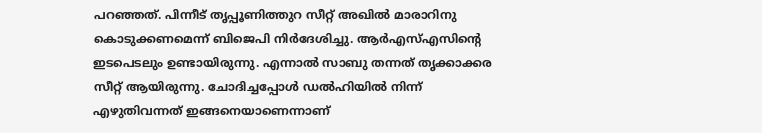പറഞ്ഞത്. പിന്നീട് തൃപ്പൂണിത്തുറ സീറ്റ് അഖിൽ മാരാറിനു കൊടുക്കണമെന്ന് ബിജെപി നിർദേശിച്ചു. ആർഎസ്എസിന്റെ ഇടപെടലും ഉണ്ടായിരുന്നു. എന്നാൽ സാബു തന്നത് തൃക്കാക്കര സീറ്റ് ആയിരുന്നു. ചോദിച്ചപ്പോൾ‌ ഡൽഹിയിൽ നിന്ന് എഴുതിവന്നത് ഇങ്ങനെയാണെന്നാണ്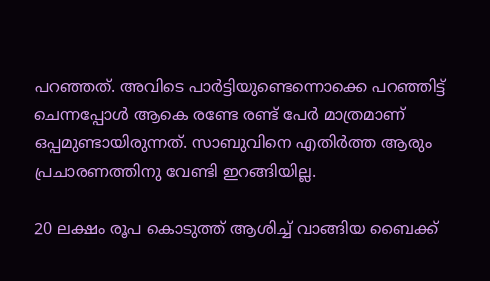പറഞ്ഞത്. അവിടെ പാർട്ടിയുണ്ടെന്നൊക്കെ പറഞ്ഞിട്ട് ചെന്നപ്പോൾ ആകെ രണ്ടേ രണ്ട് പേർ മാത്രമാണ് ഒപ്പമുണ്ടായിരുന്നത്. സാബുവിനെ എതിർത്ത ആരും പ്രചാരണത്തിനു വേണ്ടി ഇറങ്ങിയില്ല.

20 ലക്ഷം രൂപ കൊടുത്ത് ആശിച്ച് വാങ്ങിയ ബൈക്ക്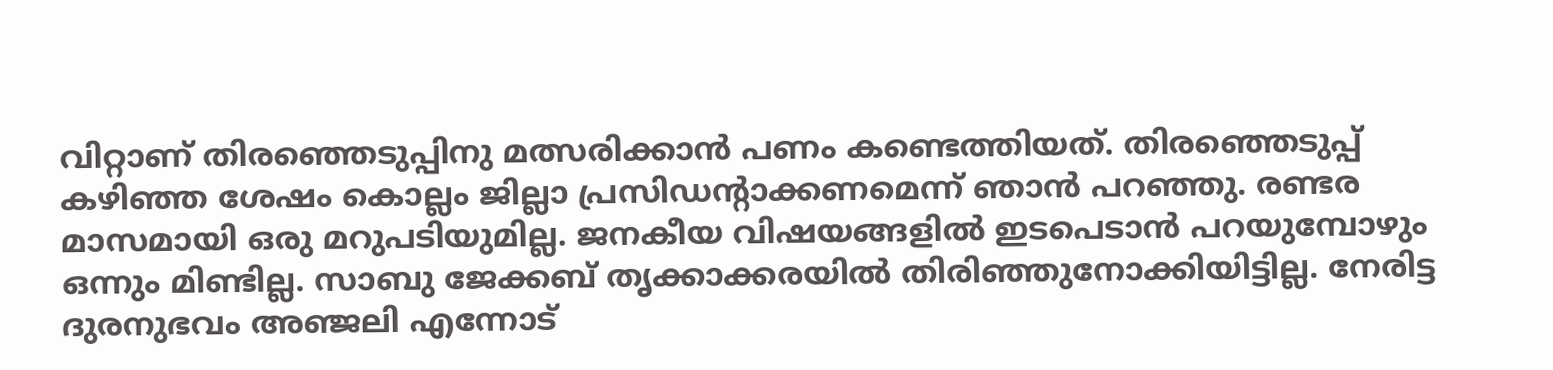വിറ്റാണ് തിരഞ്ഞെടുപ്പിനു മത്സരിക്കാൻ പണം കണ്ടെത്തിയത്. തിരഞ്ഞെടുപ്പ് കഴിഞ്ഞ ശേഷം കൊല്ലം ജില്ലാ പ്രസിഡന്റാക്കണമെന്ന് ഞാൻ പറഞ്ഞു. രണ്ടര മാസമായി ഒരു മറുപടിയുമില്ല. ജനകീയ വിഷയങ്ങളിൽ ഇടപെടാൻ പറയുമ്പോഴും ഒന്നും മിണ്ടില്ല. സാബു ജേക്കബ് തൃക്കാക്കരയിൽ‌ തിരി‍‌ഞ്ഞുനോക്കിയിട്ടില്ല. നേരിട്ട ദുരനുഭവം അഞ്ജലി എന്നോട്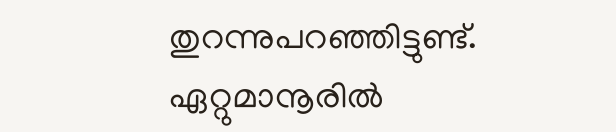തുറന്നുപറഞ്ഞിട്ടുണ്ട്. ഏറ്റുമാനൂരിൽ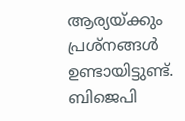ആര്യയ്ക്കും പ്രശ്നങ്ങൾ ഉണ്ടായിട്ടുണ്ട്. ബിജെപി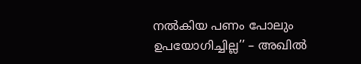നൽകിയ പണം പോലും ഉപയോഗിച്ചില്ല’’ – അഖിൽ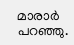മാരാർ പറഞ്ഞു.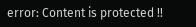error: Content is protected !!